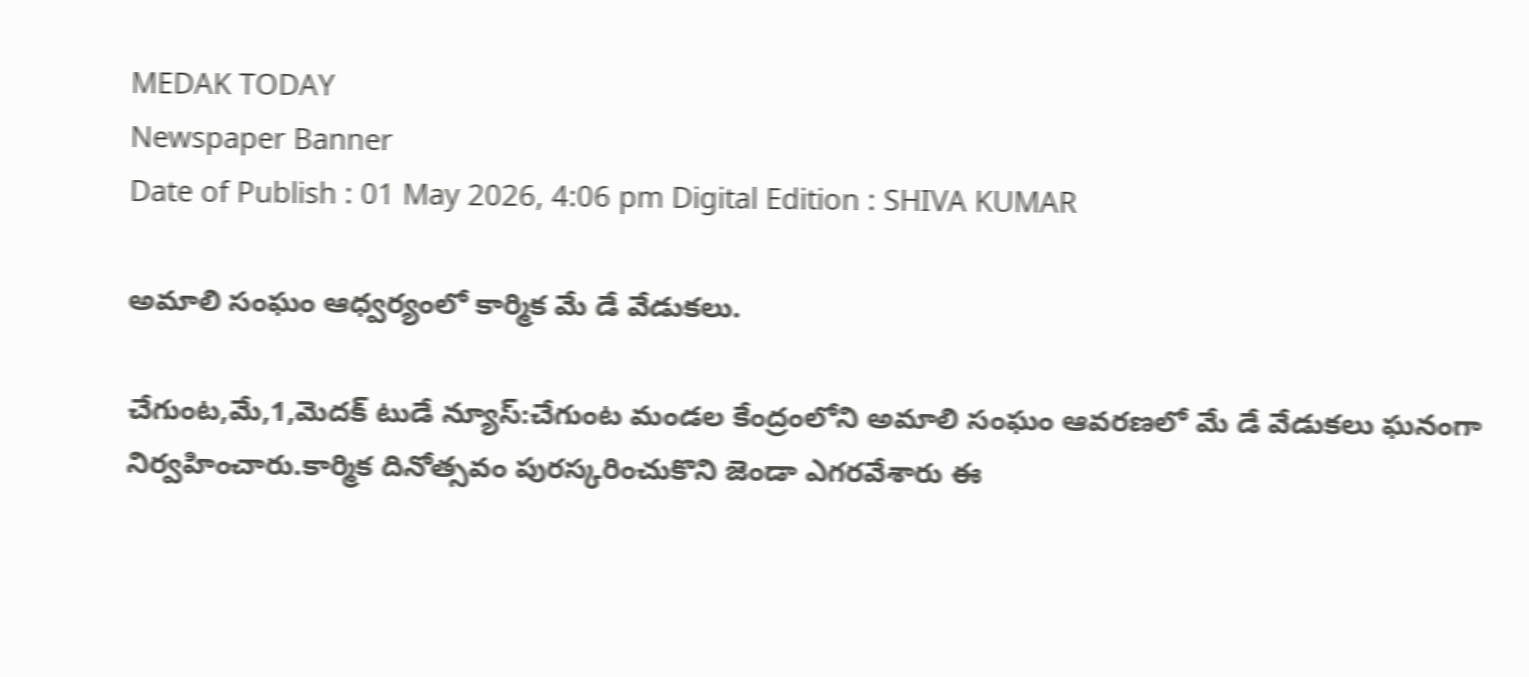MEDAK TODAY
Newspaper Banner
Date of Publish : 01 May 2026, 4:06 pm Digital Edition : SHIVA KUMAR

అమాలి సంఘం ఆధ్వర్యంలో కార్మిక మే డే వేడుకలు.

చేగుంట,మే,1,మెదక్ టుడే న్యూస్:చేగుంట మండల కేంద్రంలోని అమాలి సంఘం ఆవరణలో మే డే వేడుకలు ఘనంగా నిర్వహించారు.కార్మిక దినోత్సవం పురస్కరించుకొని జెండా ఎగరవేశారు ఈ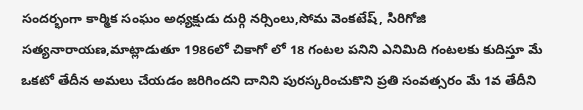సందర్భంగా కార్మిక సంఘం అధ్యక్షుడు దుర్గి నర్సింలు,సోమ వెంకటేష్, సిరిగోజి సత్యనారాయణ,మాట్లాడుతూ 1986లో చికాగో లో 18 గంటల పనిని ఎనిమిది గంటలకు కుదిస్తూ మే ఒకటో తేదీన అమలు చేయడం జరిగిందని దానిని పురస్కరించుకొని ప్రతి సంవత్సరం మే 1వ తేదీని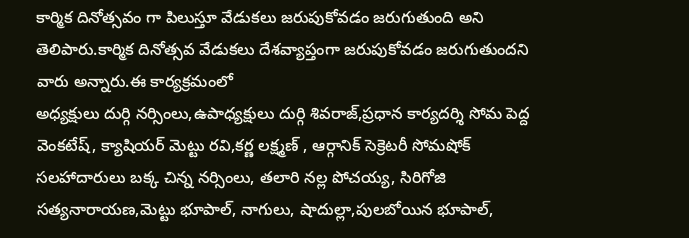కార్మిక దినోత్సవం గా పిలుస్తూ వేడుకలు జరుపుకోవడం జరుగుతుంది అని తెలిపారు.కార్మిక దినోత్సవ వేడుకలు దేశవ్యాప్తంగా జరుపుకోవడం జరుగుతుందని వారు అన్నారు.ఈ కార్యక్రమంలో
అధ్యక్షులు దుర్గి నర్సింలు,ఉపాధ్యక్షులు దుర్గి శివరాజ్,ప్రధాన కార్యదర్శి సోమ పెద్ద వెంకటేష్, క్యాషియర్ మెట్టు రవి,కర్ణ లక్ష్మణ్ , ఆర్గానిక్ సెక్రెటరీ సోమషోక్ సలహాదారులు బక్క చిన్న నర్సింలు, తలారి నల్ల పోచయ్య, సిరిగోజి సత్యనారాయణ,మెట్టు భూపాల్, నాగులు, షాదుల్లా,పులబోయిన భూపాల్,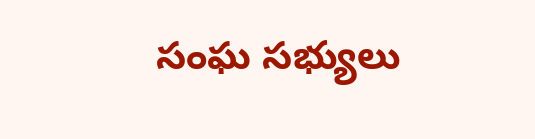సంఘ సభ్యులు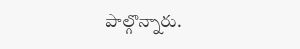పాల్గొన్నారు.